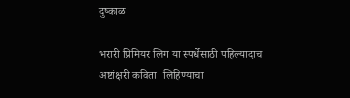दुष्काळ

भरारी प्रिमियर लिग या स्पर्धेसाठी पहिल्यादाच
अष्टांक्षरी कविता  लिहिण्याचा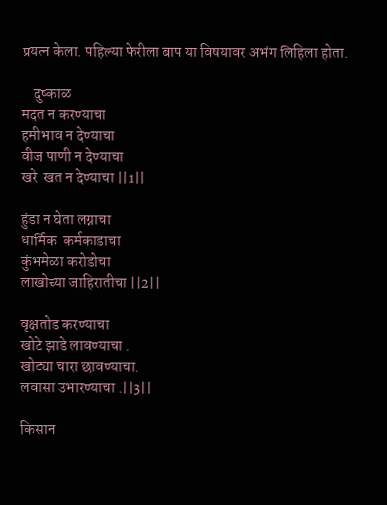प्रयत्न केला. पहिल्या फेरीला बाप या विषयावर अभंग लिहिला होता.

    दुष्काळ
मदत न करण्याचा
हमीभाव न देण्याचा
वीज पाणी न देण्याचा
खरे  खत न देण्याचा ||1||

हुंडा न घेता लग्नाचा
धार्मिक  कर्मकाडाचा
कुंभमेळा करोडोचा
लाखोच्या जाहिरातीचा ||2||

वृक्षतोड करण्याचा
खोटे झाडे लावण्याचा .
खोट्या चारा छावण्याचा.
लवासा उभारण्याचा .||3||

किसान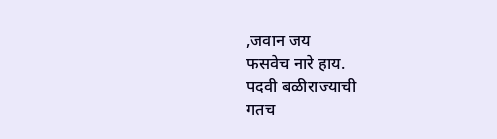,जवान जय
फसवेच नारे हाय.
पदवी बळीराज्याची
गतच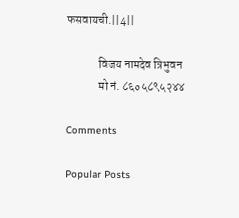फसवायची.||4||

              विजय नामदेव त्रिभुवन
              मो नं. ८६०५८९५२४४

Comments

Popular Posts